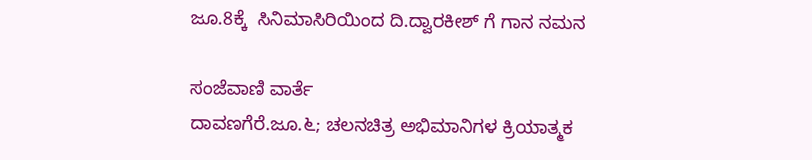ಜೂ.8ಕ್ಕೆ  ಸಿನಿಮಾಸಿರಿಯಿಂದ ದಿ.ದ್ವಾರಕೀಶ್ ಗೆ ಗಾನ ನಮನ

ಸಂಜೆವಾಣಿ ವಾರ್ತೆ
ದಾವಣಗೆರೆ.ಜೂ.೬; ಚಲನಚಿತ್ರ ಅಭಿಮಾನಿಗಳ ಕ್ರಿಯಾತ್ಮಕ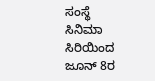ಸಂಸ್ಥೆ ಸಿನಿಮಾ ಸಿರಿಯಿಂದ ಜೂನ್ 8ರ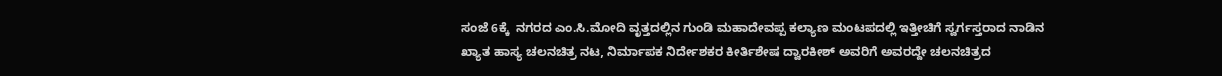ಸಂಜೆ 6ಕ್ಕೆ  ನಗರದ ಎಂ.ಸಿ.ಮೋದಿ ವೃತ್ತದಲ್ಲಿನ ಗುಂಡಿ ಮಹಾದೇವಪ್ಪ ಕಲ್ಯಾಣ ಮಂಟಪದಲ್ಲಿ ಇತ್ತೀಚಿಗೆ ಸ್ವರ್ಗಸ್ತರಾದ ನಾಡಿನ ಖ್ಯಾತ ಹಾಸ್ಯ ಚಲನಚಿತ್ರ ನಟ, ನಿರ್ಮಾಪಕ ನಿರ್ದೇಶಕರ ಕೀರ್ತಿಶೇಷ ದ್ವಾರಕೀಶ್ ಅವರಿಗೆ ಅವರದ್ದೇ ಚಲನಚಿತ್ರದ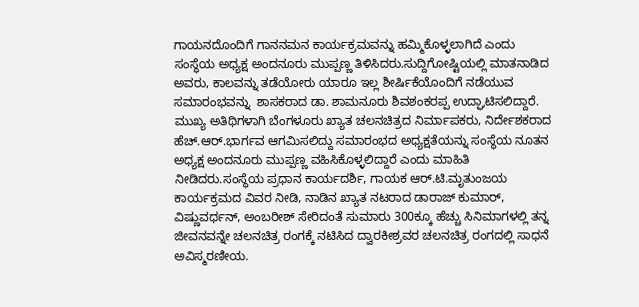ಗಾಯನದೊಂದಿಗೆ ಗಾನನಮನ ಕಾರ್ಯಕ್ರಮವನ್ನು ಹಮ್ಮಿಕೊಳ್ಳಲಾಗಿದೆ ಎಂದು ಸಂಸ್ಥೆಯ ಅಧ್ಯಕ್ಷ ಅಂದನೂರು ಮುಪ್ಪಣ್ಣ ತಿಳಿಸಿದರು.ಸುದ್ದಿಗೋಷ್ಟಿಯಲ್ಲಿ ಮಾತನಾಡಿದ ಅವರು, ಕಾಲವನ್ನು ತಡೆಯೋರು ಯಾರೂ ಇಲ್ಲ ಶೀರ್ಷಿಕೆಯೊಂದಿಗೆ ನಡೆಯುವ ಸಮಾರಂಭವನ್ನು  ಶಾಸಕರಾದ ಡಾ. ಶಾಮನೂರು ಶಿವಶಂಕರಪ್ಪ ಉದ್ಘಾಟಿಸಲಿದ್ದಾರೆ. ಮುಖ್ಯ ಅತಿಥಿಗಳಾಗಿ ಬೆಂಗಳೂರು ಖ್ಯಾತ ಚಲನಚಿತ್ರದ ನಿರ್ಮಾಪಕರು, ನಿರ್ದೇಶಕರಾದ ಹೆಚ್.ಆರ್.ಭಾರ್ಗವ ಆಗಮಿಸಲಿದ್ದು ಸಮಾರಂಭದ ಅಧ್ಯಕ್ಷತೆಯನ್ನು ಸಂಸ್ಥೆಯ ನೂತನ ಅಧ್ಯಕ್ಷ ಅಂದನೂರು ಮುಪ್ಪಣ್ಣ ವಹಿಸಿಕೊಳ್ಳಲಿದ್ದಾರೆ ಎಂದು ಮಾಹಿತಿ  ನೀಡಿದರು.ಸಂಸ್ಥೆಯ ಪ್ರಧಾನ ಕಾರ್ಯದರ್ಶಿ, ಗಾಯಕ ಆರ್.ಟಿ.ಮೃತುಂಜಯ ಕಾರ್ಯಕ್ರಮದ ವಿವರ ನೀಡಿ, ನಾಡಿನ ಖ್ಯಾತ ನಟರಾದ ಡಾರಾಜ್ ಕುಮಾರ್, ವಿಷ್ಣುವರ್ಧನ್, ಅಂಬರೀಶ್ ಸೇರಿದಂತೆ ಸುಮಾರು 300ಕ್ಕೂ ಹೆಚ್ಚು ಸಿನಿಮಾಗಳಲ್ಲಿ ತನ್ನ ಜೀವನವನ್ನೇ ಚಲನಚಿತ್ರ ರಂಗಕ್ಕೆ ನಟಿಸಿದ ದ್ವಾರಕೀಶ್ರವರ ಚಲನಚಿತ್ರ ರಂಗದಲ್ಲಿ ಸಾಧನೆ ಅವಿಸ್ಮರಣೀಯ.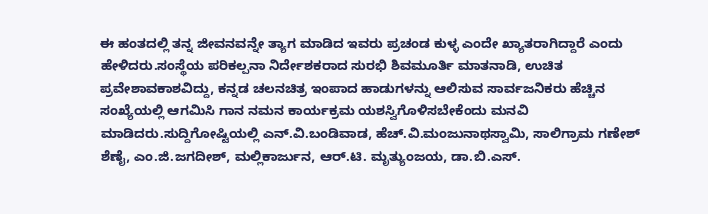ಈ ಹಂತದಲ್ಲಿ ತನ್ನ ಜೀವನವನ್ನೇ ತ್ಯಾಗ ಮಾಡಿದ ಇವರು ಪ್ರಚಂಡ ಕುಳ್ಳ ಎಂದೇ ಖ್ಯಾತರಾಗಿದ್ದಾರೆ ಎಂದು  ಹೇಳಿದರು.ಸಂಸ್ಥೆಯ ಪರಿಕಲ್ಪನಾ ನಿರ್ದೇಶಕರಾದ ಸುರಭಿ ಶಿವಮೂರ್ತಿ ಮಾತನಾಡಿ, ಉಚಿತ ಪ್ರವೇಶಾವಕಾಶವಿದ್ದು, ಕನ್ನಡ ಚಲನಚಿತ್ರ ಇಂಪಾದ ಹಾಡುಗಳನ್ನು ಆಲಿಸುವ ಸಾರ್ವಜನಿಕರು ಹೆಚ್ಚಿನ ಸಂಖ್ಯೆಯಲ್ಲಿ ಆಗಮಿಸಿ ಗಾನ ನಮನ ಕಾರ್ಯಕ್ರಮ ಯಶಸ್ವಿಗೊಳಿಸಬೇಕೆಂದು ಮನವಿ ಮಾಡಿದರು.ಸುದ್ದಿಗೋಷ್ಟಿಯಲ್ಲಿ ಎನ್.ವಿ.ಬಂಡಿವಾಡ, ಹೆಚ್.ವಿ.ಮಂಜುನಾಥಸ್ವಾಮಿ, ಸಾಲಿಗ್ರಾಮ ಗಣೇಶ್ ಶೆಣೈ, ಎಂ.ಜಿ.ಜಗದೀಶ್, ಮಲ್ಲಿಕಾರ್ಜುನ, ಆರ್.ಟಿ. ಮೃತ್ಯುಂಜಯ, ಡಾ.ಬಿ.ಎಸ್.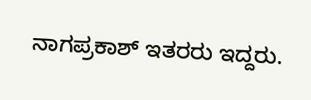ನಾಗಪ್ರಕಾಶ್ ಇತರರು ಇದ್ದರು.